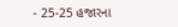- 25-25 હજારના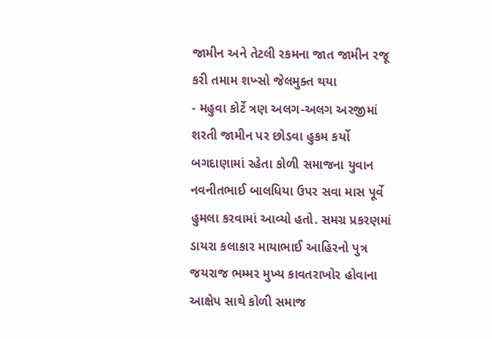જામીન અને તેટલી રકમના જાત જામીન રજૂ કરી તમામ શખ્સો જેલમુક્ત થયા
- મહુવા કોર્ટે ત્રણ અલગ-અલગ અરજીમાં શરતી જામીન પર છોડવા હુકમ કર્યો
બગદાણામાં રહેતા કોળી સમાજના યુવાન નવનીતભાઈ બાલધિયા ઉપર સવા માસ પૂર્વે હુમલા કરવામાં આવ્યો હતો. સમગ્ર પ્રકરણમાં ડાયરા કલાકાર માયાભાઈ આહિરનો પુત્ર જયરાજ ભમ્મર મુખ્ય કાવતરાખોર હોવાના આક્ષેપ સાથે કોળી સમાજ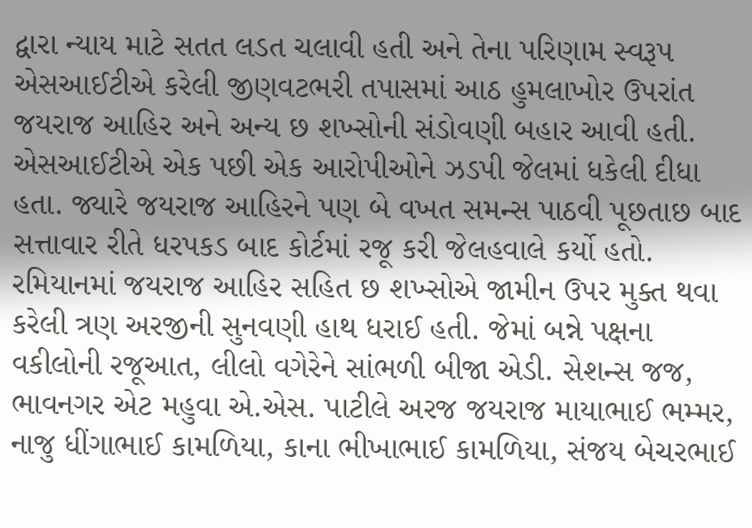દ્વારા ન્યાય માટે સતત લડત ચલાવી હતી અને તેના પરિણામ સ્વરૂપ એસઆઈટીએ કરેલી જીણવટભરી તપાસમાં આઠ હુમલાખોર ઉપરાંત જયરાજ આહિર અને અન્ય છ શખ્સોની સંડોવણી બહાર આવી હતી. એસઆઈટીએ એક પછી એક આરોપીઓને ઝડપી જેલમાં ધકેલી દીધા હતા. જ્યારે જયરાજ આહિરને પણ બે વખત સમન્સ પાઠવી પૂછતાછ બાદ સત્તાવાર રીતે ધરપકડ બાદ કોર્ટમાં રજૂ કરી જેલહવાલે કર્યો હતો.
રમિયાનમાં જયરાજ આહિર સહિત છ શખ્સોએ જામીન ઉપર મુક્ત થવા કરેલી ત્રણ અરજીની સુનવણી હાથ ધરાઈ હતી. જેમાં બન્ને પક્ષના વકીલોની રજૂઆત, લીલો વગેરેને સાંભળી બીજા એડી. સેશન્સ જજ, ભાવનગર એટ મહુવા એ.એસ. પાટીલે અરજ જયરાજ માયાભાઈ ભમ્મર, નાજુ ધીંગાભાઈ કામળિયા, કાના ભીખાભાઈ કામળિયા, સંજય બેચરભાઈ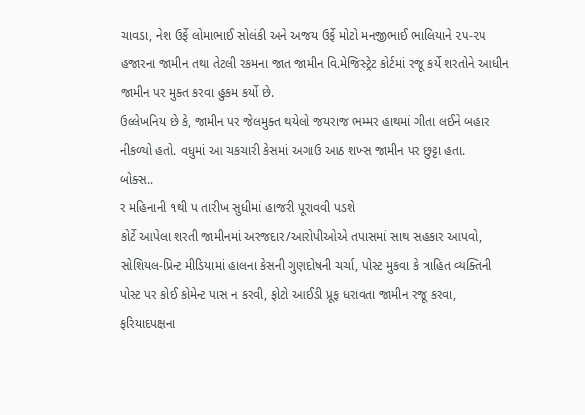ચાવડા, નેશ ઉર્ફે લોમાભાઈ સોલંકી અને અજય ઉર્ફે મોટો મનજીભાઈ ભાલિયાને ૨૫-૨૫ હજારના જામીન તથા તેટલી રકમના જાત જામીન વિ.મેજિસ્ટ્રેટ કોર્ટમાં રજૂ કર્યે શરતોને આધીન જામીન પર મુક્ત કરવા હુકમ કર્યો છે.
ઉલ્લેખનિય છે કે, જામીન પર જેલમુક્ત થયેલો જયરાજ ભમ્મર હાથમાં ગીતા લઈને બહાર નીકળ્યો હતો. વધુમાં આ ચકચારી કેસમાં અગાઉ આઠ શખ્સ જામીન પર છુટ્ટા હતા.
બોક્સ..
ર મહિનાની ૧થી પ તારીખ સુધીમાં હાજરી પૂરાવવી પડશે
કોર્ટે આપેલા શરતી જામીનમાં અરજદાર/આરોપીઓએ તપાસમાં સાથ સહકાર આપવો, સોશિયલ-પ્રિન્ટ મીડિયામાં હાલના કેસની ગુણદોષની ચર્ચા, પોસ્ટ મુકવા કે ત્રાહિત વ્યક્તિની પોસ્ટ પર કોઈ કોમેન્ટ પાસ ન કરવી, ફોટો આઈડી પ્રૂફ ધરાવતા જામીન રજૂ કરવા, ફરિયાદપક્ષના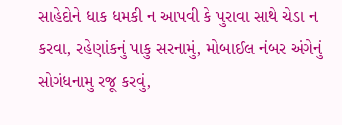સાહેદોને ધાક ધમકી ન આપવી કે પુરાવા સાથે ચેડા ન કરવા, રહેણાંકનું પાકુ સરનામું, મોબાઈલ નંબર અંગેનું સોગંધનામુ રજૂ કરવું,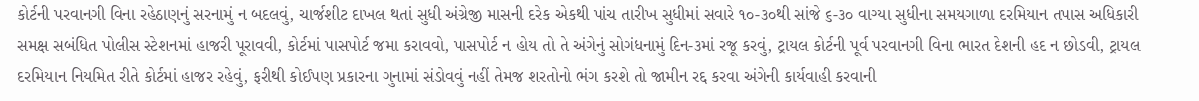કોર્ટની પરવાનગી વિના રહેઠાણનું સરનામું ન બદલવું, ચાર્જશીટ દાખલ થતાં સુધી અંગ્રેજી માસની દરેક એકથી પાંચ તારીખ સુધીમાં સવારે ૧૦-૩૦થી સાંજે ૬-૩૦ વાગ્યા સુધીના સમયગાળા દરમિયાન તપાસ અધિકારી સમક્ષ સબંધિત પોલીસ સ્ટેશનમાં હાજરી પૂરાવવી, કોર્ટમાં પાસપોર્ટ જમા કરાવવો, પાસપોર્ટ ન હોય તો તે અંગેનું સોગંધનામું દિન-૩માં રજૂ કરવું, ટ્રાયલ કોર્ટની પૂર્વ પરવાનગી વિના ભારત દેશની હદ ન છોડવી, ટ્રાયલ દરમિયાન નિયમિત રીતે કોર્ટમાં હાજર રહેવું, ફરીથી કોઈપણ પ્રકારના ગુનામાં સંડોવવું નહીં તેમજ શરતોનો ભંગ કરશે તો જામીન રદ્દ કરવા અંગેની કાર્યવાહી કરવાની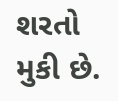શરતો મુકી છે.